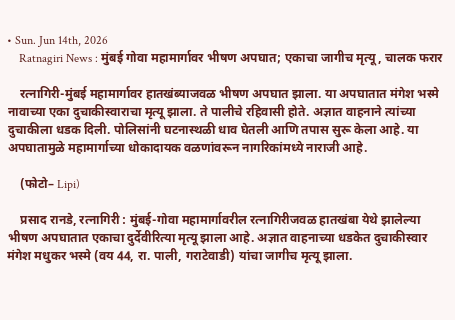• Sun. Jun 14th, 2026
    Ratnagiri News : मुंबई गोवा महामार्गावर भीषण अपघात; एकाचा जागीच मृत्यू, चालक फरार

    रत्नागिरी-मुंबई महामार्गावर हातखंब्याजवळ भीषण अपघात झाला. या अपघातात मंगेश भस्मे नावाच्या एका दुचाकीस्वाराचा मृत्यू झाला. ते पालीचे रहिवासी होते. अज्ञात वाहनाने त्यांच्या दुचाकीला धडक दिली. पोलिसांनी घटनास्थळी धाव घेतली आणि तपास सुरू केला आहे. या अपघातामुळे महामार्गाच्या धोकादायक वळणांवरून नागरिकांमध्ये नाराजी आहे.

    (फोटो– Lipi)

    प्रसाद रानडे, रत्नागिरी : मुंबई-गोवा महामार्गावरील रत्नागिरीजवळ हातखंबा येथे झालेल्या भीषण अपघातात एकाचा दुर्देवीरित्या मृत्यू झाला आहे. अज्ञात वाहनाच्या धडकेत दुचाकीस्वार मंगेश मधुकर भस्मे (वय 44, रा. पाली, गराटेवाडी) यांचा जागीच मृत्यू झाला.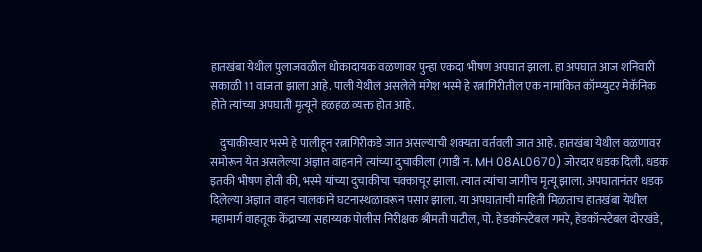हातखंबा येथील पुलाजवळील धोकादायक वळणावर पुन्हा एकदा भीषण अपघात झाला. हा अपघात आज शनिवारी सकाळी 11 वाजता झाला आहे. पाली येथील असलेले मंगेश भस्मे हे रत्नागिरीतील एक नामांकित कॉम्प्युटर मेकॅनिक होते त्यांच्या अपघाती मृत्यूने हळहळ व्यक्त होत आहे.

    दुचाकीस्वार भस्मे हे पालीहून रत्नागिरीकडे जात असल्याची शक्यता वर्तवली जात आहे. हातखंबा येथील वळणावर समोरून येत असलेल्या अज्ञात वाहनाने त्यांच्या दुचाकीला (गाडी न. MH 08AL0670) जोरदार धडक दिली. धडक इतकी भीषण होती की, भस्मे यांच्या दुचाकीचा चक्काचूर झाला. त्यात त्यांचा जागीच मृत्यू झाला. अपघातानंतर धडक दिलेल्या अज्ञात वाहन चालकाने घटनास्थळावरून पसार झाला. या अपघाताची माहिती मिळताच हातखंबा येथील महामार्ग वाहतूक केंद्राच्या सहाय्यक पोलीस निरीक्षक श्रीमती पाटील, पो. हेडकॉन्स्टेबल गमरे, हेडकॉन्स्टेबल दोरखंडे,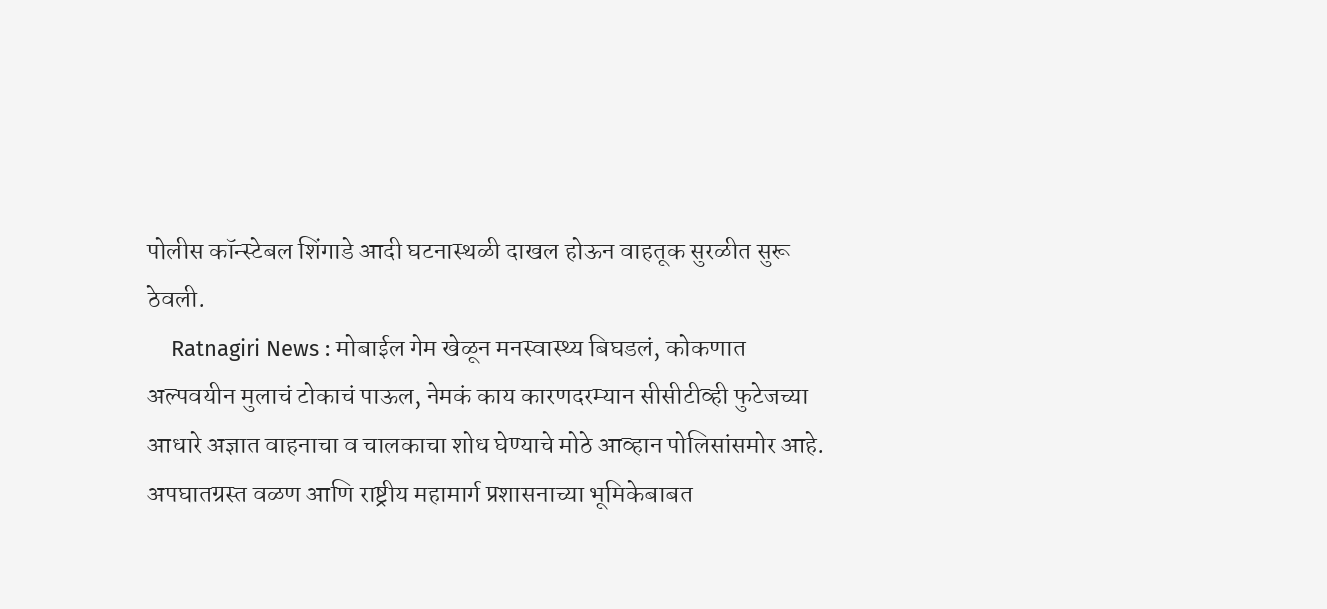पोलीस कॉन्स्टेबल शिंगाडे आदी घटनास्थळी दाखल होऊन वाहतूक सुरळीत सुरू ठेवली.
    Ratnagiri News : मोबाईल गेम खेळून मनस्वास्थ्य बिघडलं, कोकणात अल्पवयीन मुलाचं टोकाचं पाऊल, नेमकं काय कारणदरम्यान सीसीटीव्ही फुटेजच्या आधारे अज्ञात वाहनाचा व चालकाचा शोध घेण्याचे मोठे आव्हान पोलिसांसमोर आहे. अपघातग्रस्त वळण आणि राष्ट्रीय महामार्ग प्रशासनाच्या भूमिकेबाबत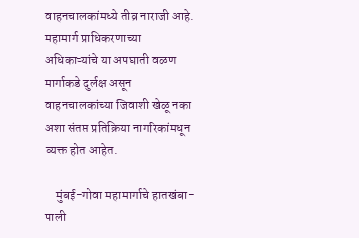वाहनचालकांमध्ये तीव्र नाराजी आहे. महामार्ग प्राधिकरणाच्या अधिकाऱ्यांचे या अपघाती वळण मार्गाकडे दुर्लक्ष असून वाहनचालकांच्या जिवाशी खेळू नका अशा संतप्त प्रतिक्रिया नागरिकांमधून व्यक्त होत आहेत.

    मुंबई-गोवा महामार्गाचे हातखंबा-पाली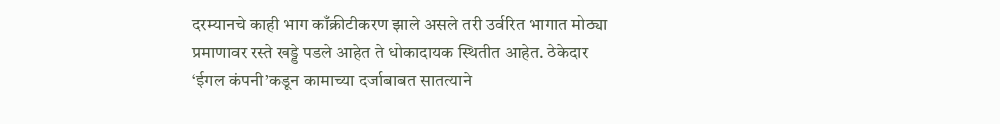दरम्यानचे काही भाग काँक्रीटीकरण झाले असले तरी उर्वरित भागात मोठ्या प्रमाणावर रस्ते खड्डे पडले आहेत ते धोकादायक स्थितीत आहेत. ठेकेदार ‘ईगल कंपनी’कडून कामाच्या दर्जाबाबत सातत्याने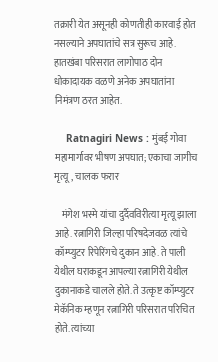तक्रारी येत असूनही कोणतीही कारवाई होत नसल्याने अपघातांचे सत्र सुरूच आहे. हातखंबा परिसरात लागोपाठ दोन धोकादायक वळणे अनेक अपघातांना निमंत्रण ठरत आहेत.

    Ratnagiri News : मुंबई गोवा महामार्गावर भीषण अपघात; एकाचा जागीच मृत्यू, चालक फरार

    मंगेश भस्मे यांचा दुर्दैवविरीत्या मृत्यू झाला आहे. रत्नागिरी जिल्हा परिषदेजवळ त्यांचे कॉम्प्युटर रिपेरिंगचे दुकान आहे. ते पाली येथील घराकडून आपल्या रत्नागिरी येथील दुकानाकडे चालले होते. ते उत्कृष्ट कॉम्प्युटर मेकॅनिक म्हणून रत्नागिरी परिसरात परिचित होते. त्यांच्या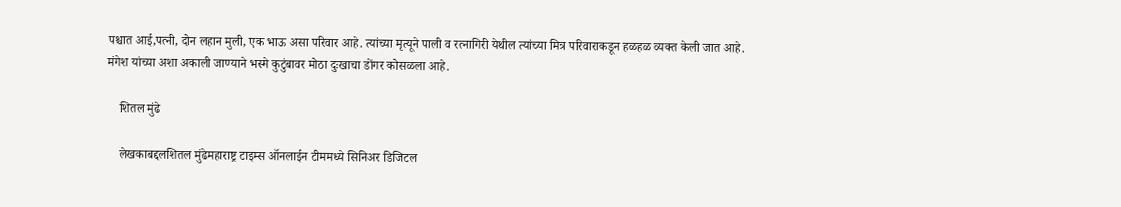पश्चात आई,पत्नी, दोन लहान मुली, एक भाऊ असा परिवार आहे. त्यांच्या मृत्यूने पाली व रत्नागिरी येथील त्यांच्या मित्र परिवाराकडून हळहळ व्यक्त केली जात आहे. मंगेश यांच्या अशा अकाली जाण्याने भस्मे कुटुंबावर मोठा दुःखाचा डोंगर कोसळला आहे.

    शितल मुंढे

    लेखकाबद्दलशितल मुंढेमहाराष्ट्र टाइम्स ऑनलाईन टीममध्ये सिनिअर डिजिटल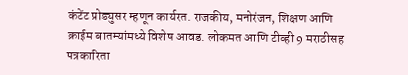कंटेंट प्रोड्युसर म्हणून कार्यरत. राजकीय, मनोरंजन, शिक्षण आणि क्राईम बातम्यांमध्ये विशेष आवड. लोकमत आणि टीव्ही 9 मराठीसह पत्रकारिता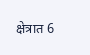क्षेत्रात 6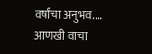वर्षांचा अनुभव.… आणखी वाचा